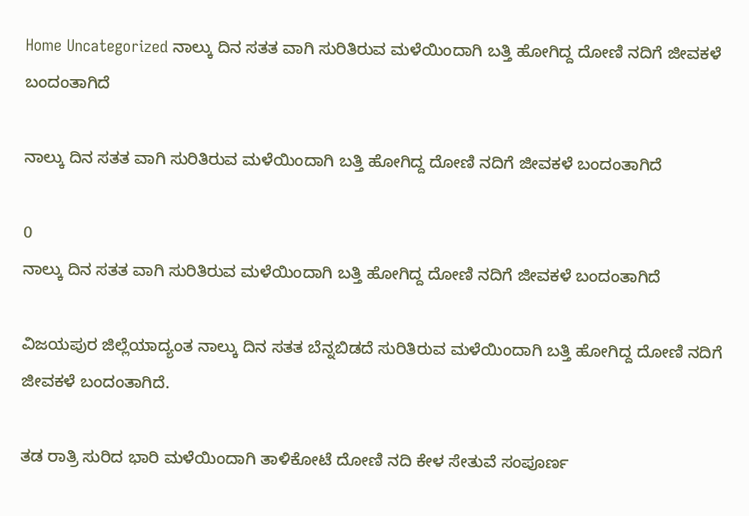Home Uncategorized ನಾಲ್ಕು ದಿನ ಸತತ ವಾಗಿ ಸುರಿತಿರುವ ಮಳೆಯಿಂದಾಗಿ ಬತ್ತಿ ಹೋಗಿದ್ದ ದೋಣಿ ನದಿಗೆ ಜೀವಕಳೆ ಬಂದಂತಾಗಿದೆ

ನಾಲ್ಕು ದಿನ ಸತತ ವಾಗಿ ಸುರಿತಿರುವ ಮಳೆಯಿಂದಾಗಿ ಬತ್ತಿ ಹೋಗಿದ್ದ ದೋಣಿ ನದಿಗೆ ಜೀವಕಳೆ ಬಂದಂತಾಗಿದೆ

0
ನಾಲ್ಕು ದಿನ ಸತತ ವಾಗಿ ಸುರಿತಿರುವ ಮಳೆಯಿಂದಾಗಿ ಬತ್ತಿ ಹೋಗಿದ್ದ ದೋಣಿ ನದಿಗೆ ಜೀವಕಳೆ ಬಂದಂತಾಗಿದೆ

ವಿಜಯಪುರ ಜಿಲ್ಲೆಯಾದ್ಯಂತ ನಾಲ್ಕು ದಿನ ಸತತ ಬೆನ್ನಬಿಡದೆ ಸುರಿತಿರುವ ಮಳೆಯಿಂದಾಗಿ ಬತ್ತಿ ಹೋಗಿದ್ದ ದೋಣಿ ನದಿಗೆ ಜೀವಕಳೆ ಬಂದಂತಾಗಿದೆ.

ತಡ ರಾತ್ರಿ ಸುರಿದ ಭಾರಿ ಮಳೆಯಿಂದಾಗಿ ತಾಳಿಕೋಟೆ ದೋಣಿ ನದಿ ಕೇಳ ಸೇತುವೆ ಸಂಪೂರ್ಣ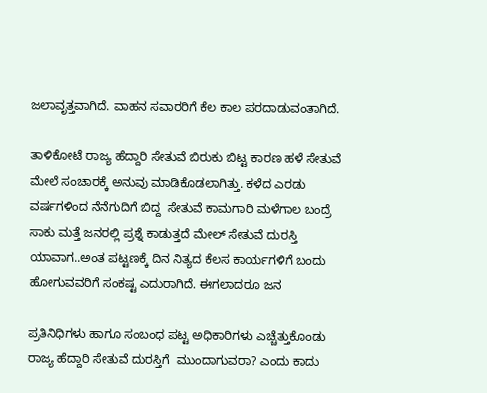ಜಲಾವೃತ್ತವಾಗಿದೆ. ವಾಹನ ಸವಾರರಿಗೆ ಕೆಲ ಕಾಲ ಪರದಾಡುವಂತಾಗಿದೆ.

ತಾಳಿಕೋಟೆ ರಾಜ್ಯ ಹೆದ್ದಾರಿ ಸೇತುವೆ ಬಿರುಕು ಬಿಟ್ಟ ಕಾರಣ ಹಳೆ ಸೇತುವೆ ಮೇಲೆ ಸಂಚಾರಕ್ಕೆ ಅನುವು ಮಾಡಿಕೊಡಲಾಗಿತ್ತು. ಕಳೆದ ಎರಡು  ವರ್ಷಗಳಿಂದ ನೆನೆಗುದಿಗೆ ಬಿದ್ದ  ಸೇತುವೆ ಕಾಮಗಾರಿ ಮಳೆಗಾಲ ಬಂದ್ರೆ ಸಾಕು ಮತ್ತೆ ಜನರಲ್ಲಿ ಪ್ರಶ್ನೆ ಕಾಡುತ್ತದೆ ಮೇಲ್ ಸೇತುವೆ ದುರಸ್ತಿ ಯಾವಾಗ..ಅಂತ ಪಟ್ಟಣಕ್ಕೆ ದಿನ ನಿತ್ಯದ ಕೆಲಸ ಕಾರ್ಯಗಳಿಗೆ ಬಂದು ಹೋಗುವವರಿಗೆ ಸಂಕಷ್ಟ ಎದುರಾಗಿದೆ. ಈಗಲಾದರೂ ಜನ

ಪ್ರತಿನಿಧಿಗಳು ಹಾಗೂ ಸಂಬಂಧ ಪಟ್ಟ ಅಧಿಕಾರಿಗಳು ಎಚ್ಚೆತ್ತುಕೊಂಡು ರಾಜ್ಯ ಹೆದ್ದಾರಿ ಸೇತುವೆ ದುರಸ್ತಿಗೆ  ಮುಂದಾಗುವರಾ? ಎಂದು ಕಾದು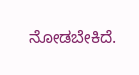ನೋಡಬೇಕಿದೆ.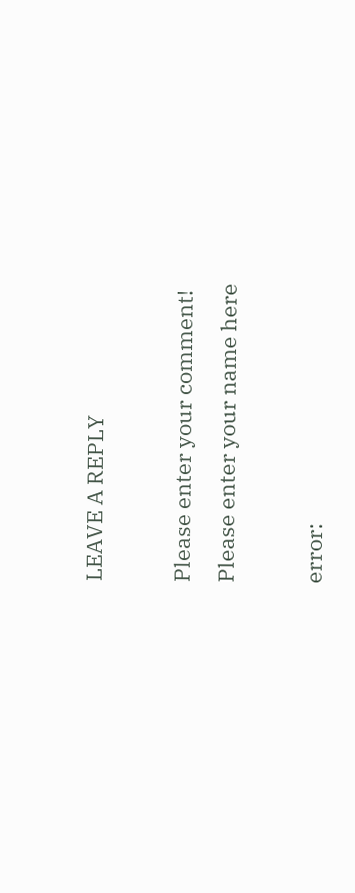LEAVE A REPLY

Please enter your comment!
Please enter your name here

error: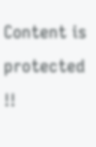Content is protected !!